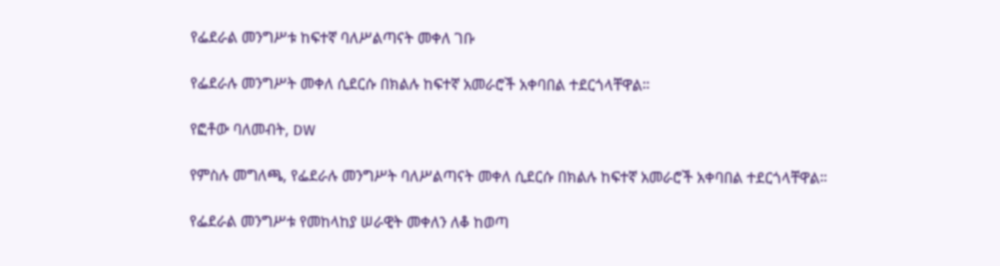የፌደራል መንግሥቱ ከፍተኛ ባለሥልጣናት መቀለ ገቡ

የፌደራሉ መንግሥት መቀለ ሲደርሱ በክልሉ ከፍተኛ አመራሮች አቀባበል ተደርጎላቸዋል።

የፎቶው ባለመብት, DW

የምስሉ መግለጫ, የፌደራሉ መንግሥት ባለሥልጣናት መቀለ ሲደርሱ በክልሉ ከፍተኛ አመራሮች አቀባበል ተደርጎላቸዋል።

የፌደራል መንግሥቱ የመከላከያ ሠራዊት መቀለን ለቆ ከወጣ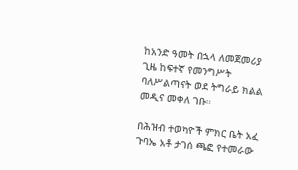ከአንድ ዓመት በኋላ ለመጀመሪያ ጊዜ ከፍተኛ የመንግሥት ባለሥልጣናት ወደ ትግራይ ክልል መዲና መቀለ ገቡ።

በሕዝብ ተወካዮች ምክር ቤት አፈ ጉባኤ አቶ ታገሰ ጫፎ የተመራው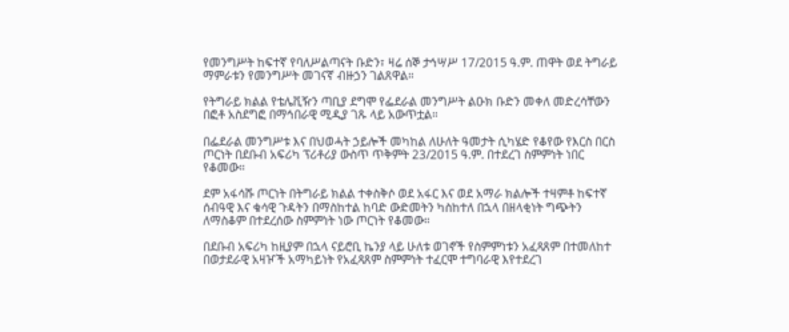የመንግሥት ከፍተኛ የባለሥልጣናት ቡድን፣ ዛሬ ሰኞ ታኅሣሥ 17/2015 ዓ.ም. ጠዋት ወደ ትግራይ ማምራቱን የመንግሥት መገናኛ ብዙኃን ገልጸዋል።

የትግራይ ክልል የቴሌቪዥን ጣቢያ ደግሞ የፌደራል መንግሥት ልዑክ ቡድን መቀለ መድረሳቸውን በፎቶ አስደግፎ በማኅበራዊ ሚዲያ ገጹ ላይ አውጥቷል።

በፌደራል መንግሥቱ እና በህወሓት ኃይሎች መካከል ለሁለት ዓመታት ሲካሄድ የቆየው የእርስ በርስ ጦርነት በደቡብ አፍሪካ ፕሪቶሪያ ውስጥ ጥቅምት 23/2015 ዓ.ም. በተደረገ ስምምነት ነበር የቆመው።

ደም አፋሳሹ ጦርነት በትግራይ ክልል ተቀስቅሶ ወደ አፋር እና ወደ አማራ ክልሎች ተዛምቶ ከፍተኛ ሰብዓዊ እና ቁሳዊ ጉዳትን በማስከተል ከባድ ውድመትን ካስከተለ በኋላ በዘላቂነት ግጭትን ለማስቆም በተደረሰው ስምምነት ነው ጦርነት የቆመው።

በደቡብ አፍሪካ ከዚያም በኋላ ናይሮቢ ኬንያ ላይ ሁለቱ ወገኖች የስምምነቱን አፈጻጸም በተመለከተ በወታደራዊ አዛዦች አማካይነት የአፈጻጸም ስምምነት ተፈርሞ ተግባራዊ እየተደረገ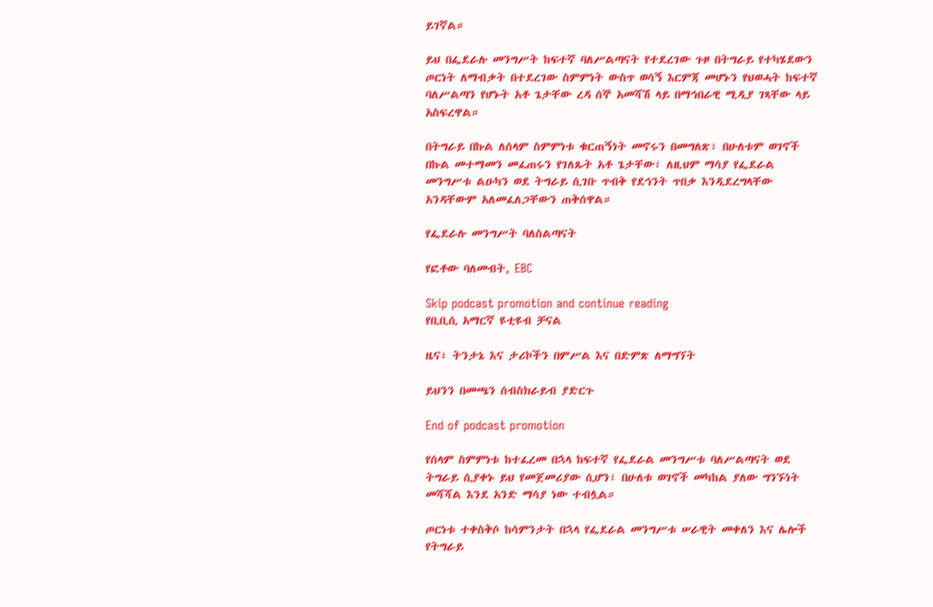ይገኛል።

ይህ በፌደራሉ መንግሥት ከፍተኛ ባለሥልጣናት የተደረገው ጉዞ በትግራይ የተካሄደውን ጦርነት ለማብቃት በተደረገው ስምምነት ውስጥ ወሳኝ እርምጃ መሆኑን የህወሓት ከፍተኛ ባለሥልጣን የሆኑት አቶ ጌታቸው ረዳ ሰኞ አመሻሽ ላይ በማኅበራዊ ሚዲያ ገጻቸው ላይ አስፍረዋል።

በትግራይ በኩል ለሰላም ስምምነቱ ቁርጠኝነት መኖሩን በመግለጽ፣ በሁለቱም ወገኖች በኩል መተማመን መፈጠሩን የገለጹት አቶ ጌታቸው፣ ለዚህም ማሳያ የፌደራል መንግሥቱ ልዑካን ወደ ትግራይ ሲገቡ ጥብቅ የደኅንት ጥበቃ እንዲደረግላቸው አንዳቸውም አለመፈለጋቸውን ጠቅሰዋል።

የፌደራሉ መንግሥት ባለስልጣናት

የፎቶው ባለመብት, EBC

Skip podcast promotion and continue reading
የቢቢሲ አማርኛ ዩቲዩብ ቻናል

ዜና፣ ትንታኔ እና ታሪኮችን በምሥል እና በድምጽ ለማግኘት

ይህንን በመጫን ሰብስክራይብ ያድርጉ

End of podcast promotion

የሰላም ስምምነቱ ከተፈረመ በኋላ ከፍተኛ የፌደራል መንግሥቱ ባለሥልጣናት ወደ ትግራይ ሲያቀኑ ይህ የመጀመሪያው ሲሆን፣ በሁለቱ ወገኖች መካከል ያለው ግንኙነት መሻሻል እንደ አንድ ማሳያ ነው ተብሏል።

ጦርነቱ ተቀስቅሶ ከሳምንታት በኋላ የፌደራል መንግሥቱ ሠራዊት መቀለን እና ሌሎች የትግራይ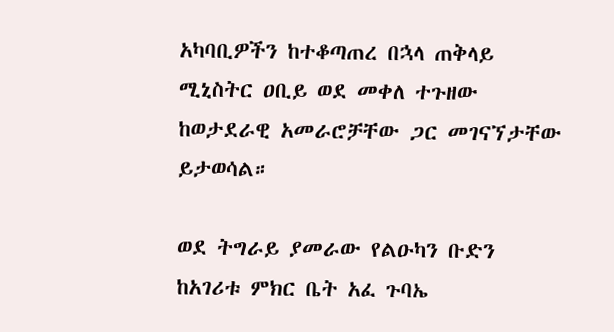አካባቢዎችን ከተቆጣጠረ በኋላ ጠቅላይ ሚኒስትር ዐቢይ ወደ መቀለ ተጉዘው ከወታደራዊ አመራሮቻቸው ጋር መገናኘታቸው ይታወሳል።

ወደ ትግራይ ያመራው የልዑካን ቡድን ከአገሪቱ ምክር ቤት አፈ ጉባኤ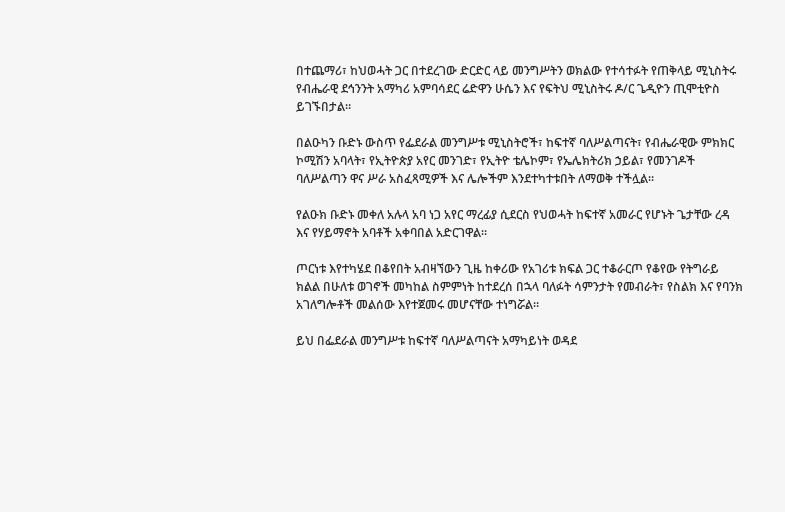በተጨማሪ፣ ከህወሓት ጋር በተደረገው ድርድር ላይ መንግሥትን ወክልው የተሳተፉት የጠቅላይ ሚኒስትሩ የብሔራዊ ደኅንንት አማካሪ አምባሳደር ሬድዋን ሁሴን እና የፍትህ ሚኒስትሩ ዶ/ር ጌዲዮን ጢሞቲዮስ ይገኙበታል።

በልዑካን ቡድኑ ውስጥ የፌደራል መንግሥቱ ሚኒስትሮች፣ ከፍተኛ ባለሥልጣናት፣ የብሔራዊው ምክክር ኮሚሽን አባላት፣ የኢትዮጵያ አየር መንገድ፣ የኢትዮ ቴሌኮም፣ የኤሌክትሪክ ኃይል፣ የመንገዶች ባለሥልጣን ዋና ሥራ አስፈጻሚዎች እና ሌሎችም እንደተካተቱበት ለማወቅ ተችሏል።

የልዑክ ቡድኑ መቀለ አሉላ አባ ነጋ አየር ማረፊያ ሲደርስ የህወሓት ከፍተኛ አመራር የሆኑት ጌታቸው ረዳ እና የሃይማኖት አባቶች አቀባበል አድርገዋል።

ጦርነቱ እየተካሄደ በቆየበት አብዛኘውን ጊዜ ከቀሪው የአገሪቱ ክፍል ጋር ተቆራርጦ የቆየው የትግራይ ክልል በሁለቱ ወገኖች መካከል ስምምነት ከተደረሰ በኋላ ባለፉት ሳምንታት የመብራት፣ የስልክ እና የባንክ አገለግሎቶች መልሰው እየተጀመሩ መሆናቸው ተነግሯል።

ይህ በፌደራል መንግሥቱ ከፍተኛ ባለሥልጣናት አማካይነት ወዳደ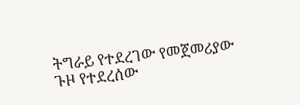ትግራይ የተደረገው የመጀመሪያው ጉዞ የተደረሰው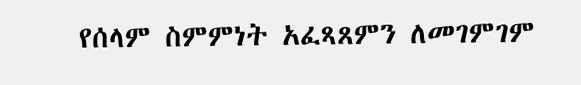የሰላም ስምምነት አፈጻጸምን ለመገምገም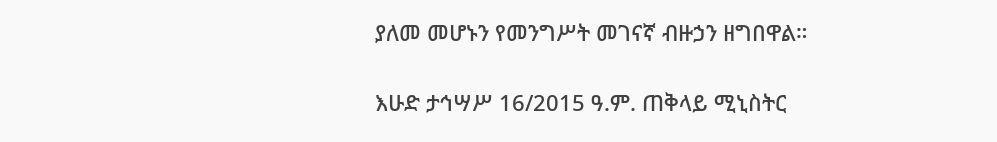ያለመ መሆኑን የመንግሥት መገናኛ ብዙኃን ዘግበዋል።

እሁድ ታኅሣሥ 16/2015 ዓ.ም. ጠቅላይ ሚኒስትር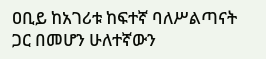ዐቢይ ከአገሪቱ ከፍተኛ ባለሥልጣናት ጋር በመሆን ሁለተኛውን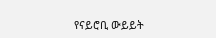የናይሮቢ ውይይት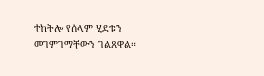ተከትሎ የሰላም ሂደቱን መገምገማቸውን ገልጸዋል።